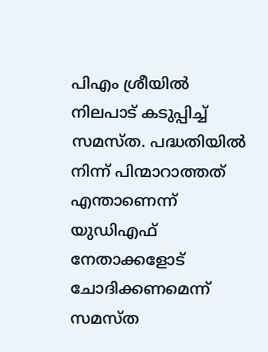പിഎം ശ്രീയിൽ നിലപാട് കടുപ്പിച്ച് സമസ്ത. പദ്ധതിയിൽ നിന്ന് പിന്മാറാത്തത് എന്താണെന്ന് യുഡിഎഫ് നേതാക്കളോട് ചോദിക്കണമെന്ന് സമസ്ത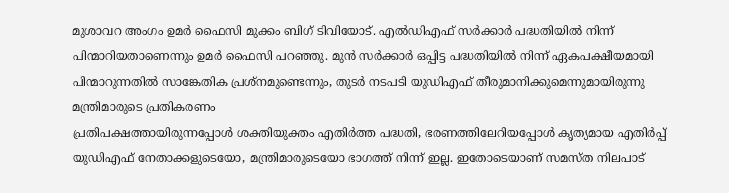മുശാവറ അംഗം ഉമർ ഫൈസി മുക്കം ബിഗ് ടിവിയോട്. എൽഡിഎഫ് സർക്കാർ പദ്ധതിയിൽ നിന്ന് പിന്മാറിയതാണെന്നും ഉമർ ഫൈസി പറഞ്ഞു. മുൻ സർക്കാർ ഒപ്പിട്ട പദ്ധതിയിൽ നിന്ന് ഏകപക്ഷീയമായി പിന്മാറുന്നതിൽ സാങ്കേതിക പ്രശ്നമുണ്ടെന്നും, തുടർ നടപടി യുഡിഎഫ് തീരുമാനിക്കുമെന്നുമായിരുന്നു മന്ത്രിമാരുടെ പ്രതികരണം
പ്രതിപക്ഷത്തായിരുന്നപ്പോൾ ശക്തിയുക്തം എതിർത്ത പദ്ധതി, ഭരണത്തിലേറിയപ്പോൾ കൃത്യമായ എതിർപ്പ് യുഡിഎഫ് നേതാക്കളുടെയോ, മന്ത്രിമാരുടെയോ ഭാഗത്ത് നിന്ന് ഇല്ല. ഇതോടെയാണ് സമസ്ത നിലപാട്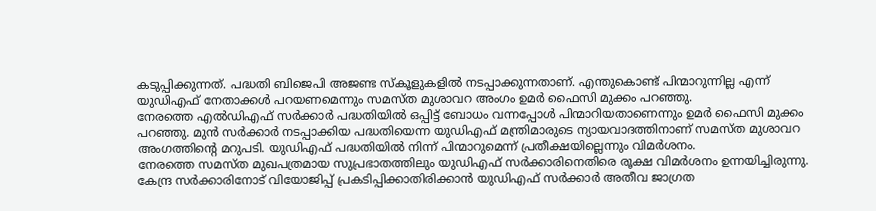കടുപ്പിക്കുന്നത്. പദ്ധതി ബിജെപി അജണ്ട സ്കൂളുകളിൽ നടപ്പാക്കുന്നതാണ്. എന്തുകൊണ്ട് പിന്മാറുന്നില്ല എന്ന് യുഡിഎഫ് നേതാക്കൾ പറയണമെന്നും സമസ്ത മുശാവറ അംഗം ഉമർ ഫൈസി മുക്കം പറഞ്ഞു.
നേരത്തെ എൽഡിഎഫ് സർക്കാർ പദ്ധതിയിൽ ഒപ്പിട്ട് ബോധം വന്നപ്പോൾ പിന്മാറിയതാണെന്നും ഉമർ ഫൈസി മുക്കം പറഞ്ഞു. മുൻ സർക്കാർ നടപ്പാക്കിയ പദ്ധതിയെന്ന യുഡിഎഫ് മന്ത്രിമാരുടെ ന്യായവാദത്തിനാണ് സമസ്ത മുശാവറ അംഗത്തിൻ്റെ മറുപടി. യുഡിഎഫ് പദ്ധതിയിൽ നിന്ന് പിന്മാറുമെന്ന് പ്രതീക്ഷയില്ലെന്നും വിമർശനം.
നേരത്തെ സമസ്ത മുഖപത്രമായ സുപ്രഭാതത്തിലും യുഡിഎഫ് സർക്കാരിനെതിരെ രൂക്ഷ വിമർശനം ഉന്നയിച്ചിരുന്നു. കേന്ദ്ര സർക്കാരിനോട് വിയോജിപ്പ് പ്രകടിപ്പിക്കാതിരിക്കാൻ യുഡിഎഫ് സർക്കാർ അതീവ ജാഗ്രത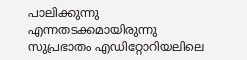പാലിക്കുന്നു എന്നതടക്കമായിരുന്നു സുപ്രഭാതം എഡിറ്റോറിയലിലെ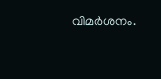വിമർശനം.